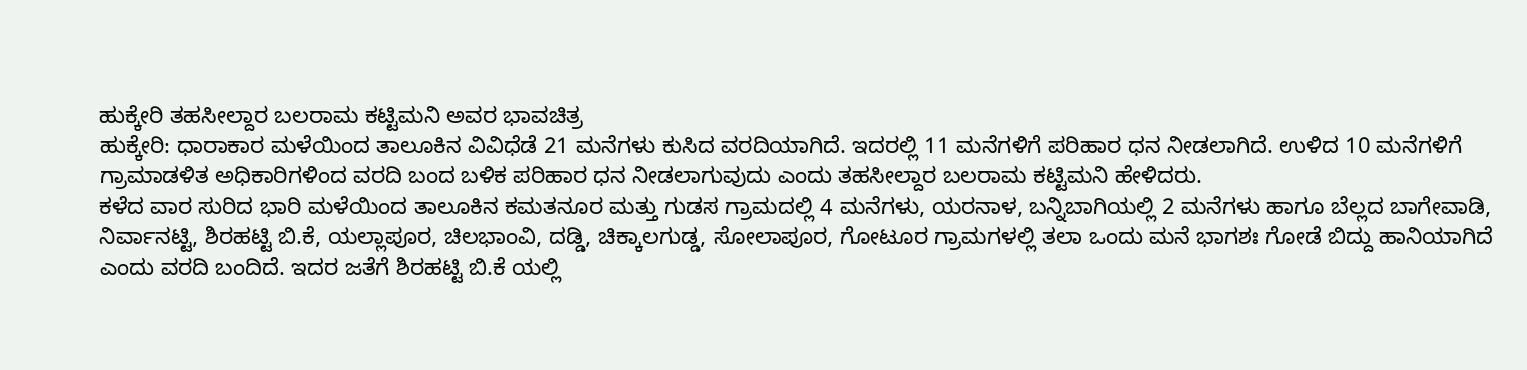ಹುಕ್ಕೇರಿ ತಹಸೀಲ್ದಾರ ಬಲರಾಮ ಕಟ್ಟಿಮನಿ ಅವರ ಭಾವಚಿತ್ರ
ಹುಕ್ಕೇರಿ: ಧಾರಾಕಾರ ಮಳೆಯಿಂದ ತಾಲೂಕಿನ ವಿವಿಧೆಡೆ 21 ಮನೆಗಳು ಕುಸಿದ ವರದಿಯಾಗಿದೆ. ಇದರಲ್ಲಿ 11 ಮನೆಗಳಿಗೆ ಪರಿಹಾರ ಧನ ನೀಡಲಾಗಿದೆ. ಉಳಿದ 10 ಮನೆಗಳಿಗೆ ಗ್ರಾಮಾಡಳಿತ ಅಧಿಕಾರಿಗಳಿಂದ ವರದಿ ಬಂದ ಬಳಿಕ ಪರಿಹಾರ ಧನ ನೀಡಲಾಗುವುದು ಎಂದು ತಹಸೀಲ್ದಾರ ಬಲರಾಮ ಕಟ್ಟಿಮನಿ ಹೇಳಿದರು.
ಕಳೆದ ವಾರ ಸುರಿದ ಭಾರಿ ಮಳೆಯಿಂದ ತಾಲೂಕಿನ ಕಮತನೂರ ಮತ್ತು ಗುಡಸ ಗ್ರಾಮದಲ್ಲಿ 4 ಮನೆಗಳು, ಯರನಾಳ, ಬನ್ನಿಬಾಗಿಯಲ್ಲಿ 2 ಮನೆಗಳು ಹಾಗೂ ಬೆಲ್ಲದ ಬಾಗೇವಾಡಿ, ನಿರ್ವಾನಟ್ಟಿ, ಶಿರಹಟ್ಟಿ ಬಿ.ಕೆ, ಯಲ್ಲಾಪೂರ, ಚಿಲಭಾಂವಿ, ದಡ್ಡಿ, ಚಿಕ್ಕಾಲಗುಡ್ಡ, ಸೋಲಾಪೂರ, ಗೋಟೂರ ಗ್ರಾಮಗಳಲ್ಲಿ ತಲಾ ಒಂದು ಮನೆ ಭಾಗಶಃ ಗೋಡೆ ಬಿದ್ದು ಹಾನಿಯಾಗಿದೆ ಎಂದು ವರದಿ ಬಂದಿದೆ. ಇದರ ಜತೆಗೆ ಶಿರಹಟ್ಟಿ ಬಿ.ಕೆ ಯಲ್ಲಿ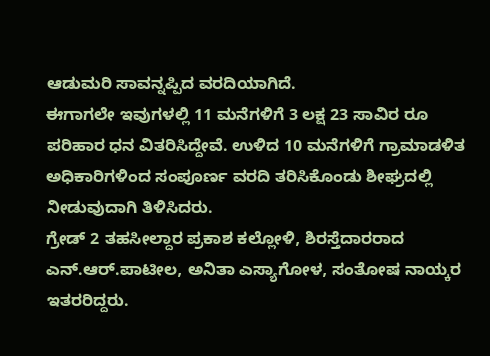ಆಡುಮರಿ ಸಾವನ್ನಪ್ಪಿದ ವರದಿಯಾಗಿದೆ.
ಈಗಾಗಲೇ ಇವುಗಳಲ್ಲಿ 11 ಮನೆಗಳಿಗೆ 3 ಲಕ್ಷ 23 ಸಾವಿರ ರೂ ಪರಿಹಾರ ಧನ ವಿತರಿಸಿದ್ದೇವೆ. ಉಳಿದ 10 ಮನೆಗಳಿಗೆ ಗ್ರಾಮಾಡಳಿತ ಅಧಿಕಾರಿಗಳಿಂದ ಸಂಪೂರ್ಣ ವರದಿ ತರಿಸಿಕೊಂಡು ಶೀಘ್ರದಲ್ಲಿ ನೀಡುವುದಾಗಿ ತಿಳಿಸಿದರು.
ಗ್ರೇಡ್ 2 ತಹಸೀಲ್ದಾರ ಪ್ರಕಾಶ ಕಲ್ಲೋಳಿ, ಶಿರಸ್ತೆದಾರರಾದ ಎನ್.ಆರ್.ಪಾಟೀಲ, ಅನಿತಾ ಎಸ್ಯಾಗೋಳ, ಸಂತೋಷ ನಾಯ್ಕರ ಇತರರಿದ್ದರು.